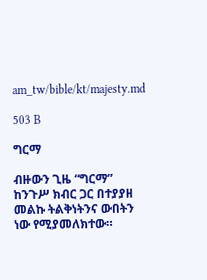am_tw/bible/kt/majesty.md

503 B

ግርማ

ብዙውን ጊዜ “ግርማ” ከንጉሥ ክብር ጋር በተያያዘ መልኩ ትልቅነትንና ውበትን ነው የሚያመለክተው።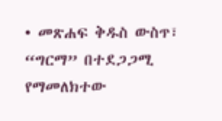• መጽሐፍ ቅዱስ ውስጥ፣ “ግርማ” በተደጋጋሚ የማመለክተው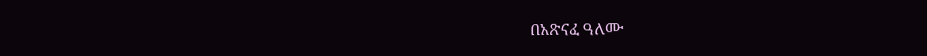በአጽናፈ ዓለሙ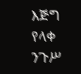እጅግ የላቀ ንጉሥ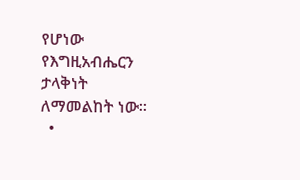የሆነው የእግዚአብሔርን ታላቅነት ለማመልከት ነው።
  •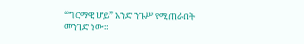“ግርማዊ ሆይ” አንድ ንጉሥ የሚጠራበት መንገድ ነው።